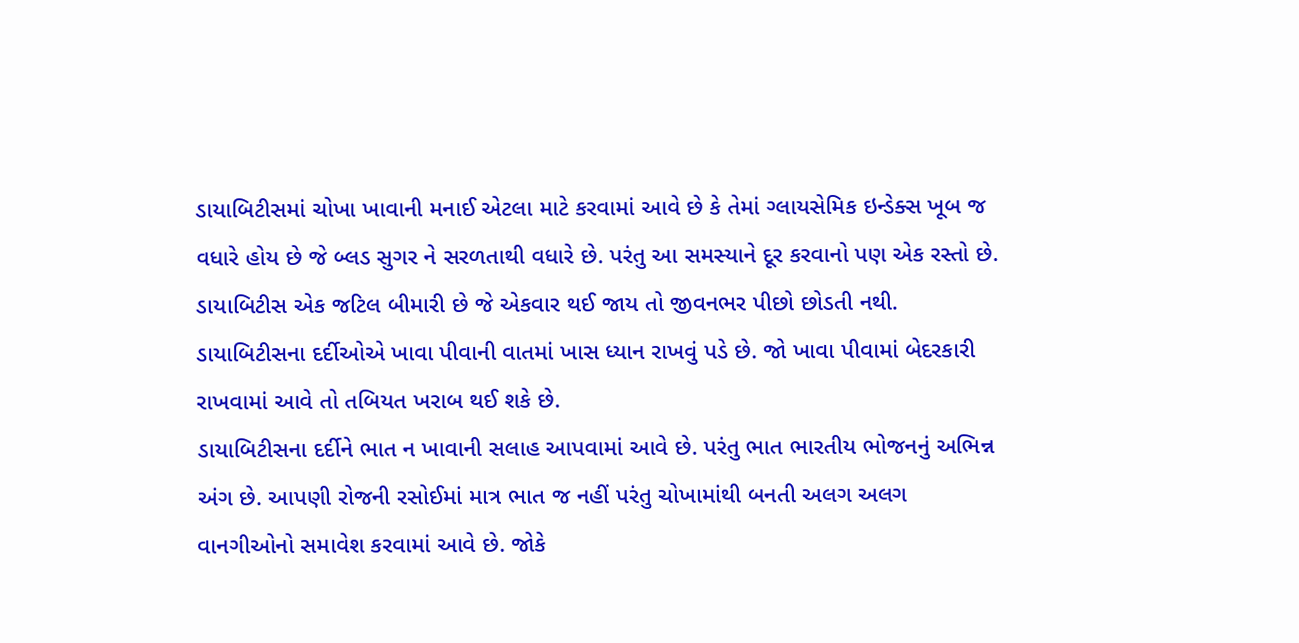ડાયાબિટીસમાં ચોખા ખાવાની મનાઈ એટલા માટે કરવામાં આવે છે કે તેમાં ગ્લાયસેમિક ઇન્ડેક્સ ખૂબ જ વધારે હોય છે જે બ્લડ સુગર ને સરળતાથી વધારે છે. પરંતુ આ સમસ્યાને દૂર કરવાનો પણ એક રસ્તો છે.
ડાયાબિટીસ એક જટિલ બીમારી છે જે એકવાર થઈ જાય તો જીવનભર પીછો છોડતી નથી. ડાયાબિટીસના દર્દીઓએ ખાવા પીવાની વાતમાં ખાસ ધ્યાન રાખવું પડે છે. જો ખાવા પીવામાં બેદરકારી રાખવામાં આવે તો તબિયત ખરાબ થઈ શકે છે.
ડાયાબિટીસના દર્દીને ભાત ન ખાવાની સલાહ આપવામાં આવે છે. પરંતુ ભાત ભારતીય ભોજનનું અભિન્ન અંગ છે. આપણી રોજની રસોઈમાં માત્ર ભાત જ નહીં પરંતુ ચોખામાંથી બનતી અલગ અલગ વાનગીઓનો સમાવેશ કરવામાં આવે છે. જોકે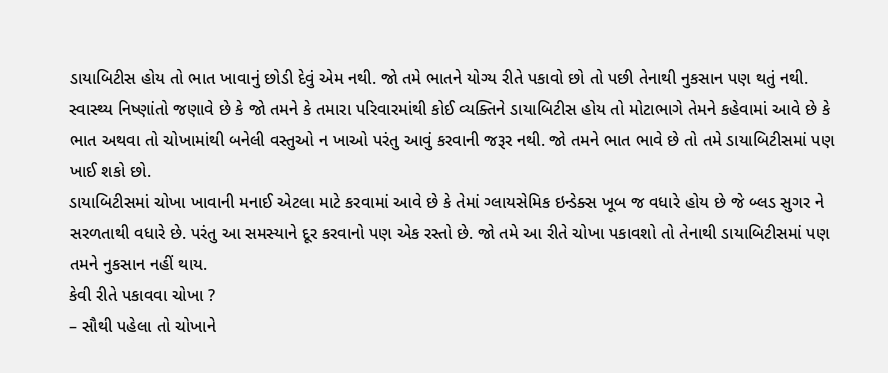ડાયાબિટીસ હોય તો ભાત ખાવાનું છોડી દેવું એમ નથી. જો તમે ભાતને યોગ્ય રીતે પકાવો છો તો પછી તેનાથી નુકસાન પણ થતું નથી.
સ્વાસ્થ્ય નિષ્ણાંતો જણાવે છે કે જો તમને કે તમારા પરિવારમાંથી કોઈ વ્યક્તિને ડાયાબિટીસ હોય તો મોટાભાગે તેમને કહેવામાં આવે છે કે ભાત અથવા તો ચોખામાંથી બનેલી વસ્તુઓ ન ખાઓ પરંતુ આવું કરવાની જરૂર નથી. જો તમને ભાત ભાવે છે તો તમે ડાયાબિટીસમાં પણ ખાઈ શકો છો.
ડાયાબિટીસમાં ચોખા ખાવાની મનાઈ એટલા માટે કરવામાં આવે છે કે તેમાં ગ્લાયસેમિક ઇન્ડેક્સ ખૂબ જ વધારે હોય છે જે બ્લડ સુગર ને સરળતાથી વધારે છે. પરંતુ આ સમસ્યાને દૂર કરવાનો પણ એક રસ્તો છે. જો તમે આ રીતે ચોખા પકાવશો તો તેનાથી ડાયાબિટીસમાં પણ તમને નુકસાન નહીં થાય.
કેવી રીતે પકાવવા ચોખા ?
– સૌથી પહેલા તો ચોખાને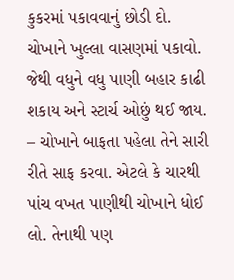કુકરમાં પકાવવાનું છોડી દો. ચોખાને ખુલ્લા વાસણમાં પકાવો. જેથી વધુને વધુ પાણી બહાર કાઢી શકાય અને સ્ટાર્ચ ઓછું થઈ જાય.
– ચોખાને બાફતા પહેલા તેને સારી રીતે સાફ કરવા. એટલે કે ચારથી પાંચ વખત પાણીથી ચોખાને ધોઈ લો. તેનાથી પણ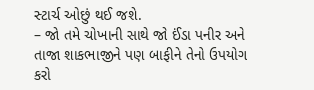સ્ટાર્ચ ઓછું થઈ જશે.
– જો તમે ચોખાની સાથે જો ઈંડા પનીર અને તાજા શાકભાજીને પણ બાફીને તેનો ઉપયોગ કરો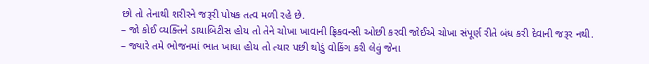છો તો તેનાથી શરીરને જરૂરી પોષક તત્વ મળી રહે છે.
– જો કોઈ વ્યક્તિને ડાયાબિટીસ હોય તો તેને ચોખા ખાવાની ફ્રિકવન્સી ઓછી કરવી જોઈએ ચોખા સંપૂર્ણ રીતે બંધ કરી દેવાની જરૂર નથી.
– જ્યારે તમે ભોજનમાં ભાત ખાધા હોય તો ત્યાર પછી થોડું વોકિંગ કરી લેવું જેના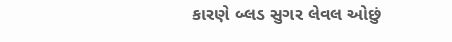કારણે બ્લડ સુગર લેવલ ઓછું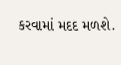કરવામાં મદદ મળશે.